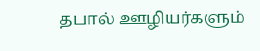தபால் ஊழியர்களும்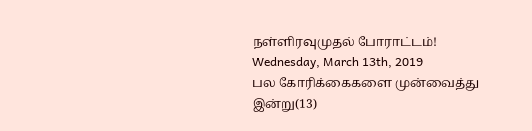நள்ளிரவுமுதல் போராட்டம்!
Wednesday, March 13th, 2019
பல கோரிக்கைகளை முன்வைத்து இன்று(13)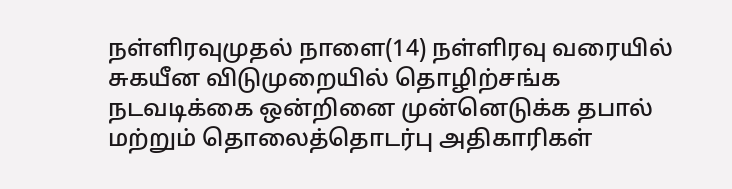நள்ளிரவுமுதல் நாளை(14) நள்ளிரவு வரையில் சுகயீன விடுமுறையில் தொழிற்சங்க நடவடிக்கை ஒன்றினை முன்னெடுக்க தபால் மற்றும் தொலைத்தொடர்பு அதிகாரிகள்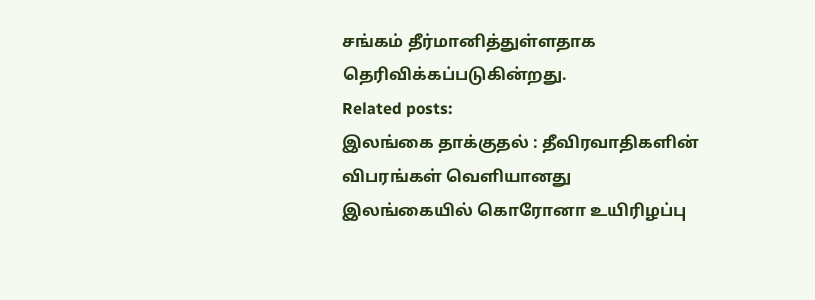சங்கம் தீர்மானித்துள்ளதாக தெரிவிக்கப்படுகின்றது.
Related posts:
இலங்கை தாக்குதல் : தீவிரவாதிகளின் விபரங்கள் வெளியானது
இலங்கையில் கொரோனா உயிரிழப்பு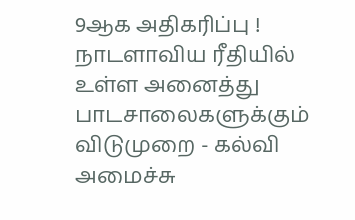9ஆக அதிகரிப்பு !
நாடளாவிய ரீதியில் உள்ள அனைத்து பாடசாலைகளுக்கும் விடுமுறை - கல்வி அமைச்சு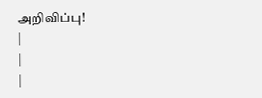அறிவிப்பு!
|
|
|